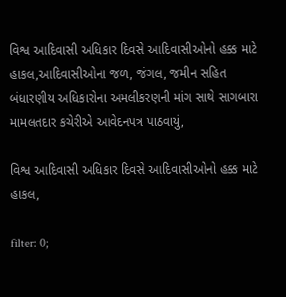વિશ્વ આદિવાસી અધિકાર દિવસે આદિવાસીઓનો હક્ક માટે હાકલ,આદિવાસીઓના જળ, જંગલ, જમીન સહિત બંધારણીય અધિકારોના અમલીકરણની માંગ સાથે સાગબારા મામલતદાર કચેરીએ આવેદનપત્ર પાઠવાયું,

વિશ્વ આદિવાસી અધિકાર દિવસે આદિવાસીઓનો હક્ક માટે હાકલ,

filter: 0;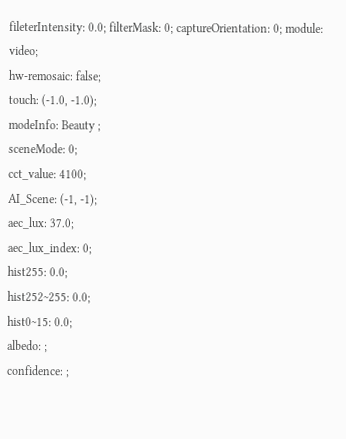fileterIntensity: 0.0; filterMask: 0; captureOrientation: 0; module: video;
hw-remosaic: false;
touch: (-1.0, -1.0);
modeInfo: Beauty ;
sceneMode: 0;
cct_value: 4100;
AI_Scene: (-1, -1);
aec_lux: 37.0;
aec_lux_index: 0;
hist255: 0.0;
hist252~255: 0.0;
hist0~15: 0.0;
albedo: ;
confidence: ;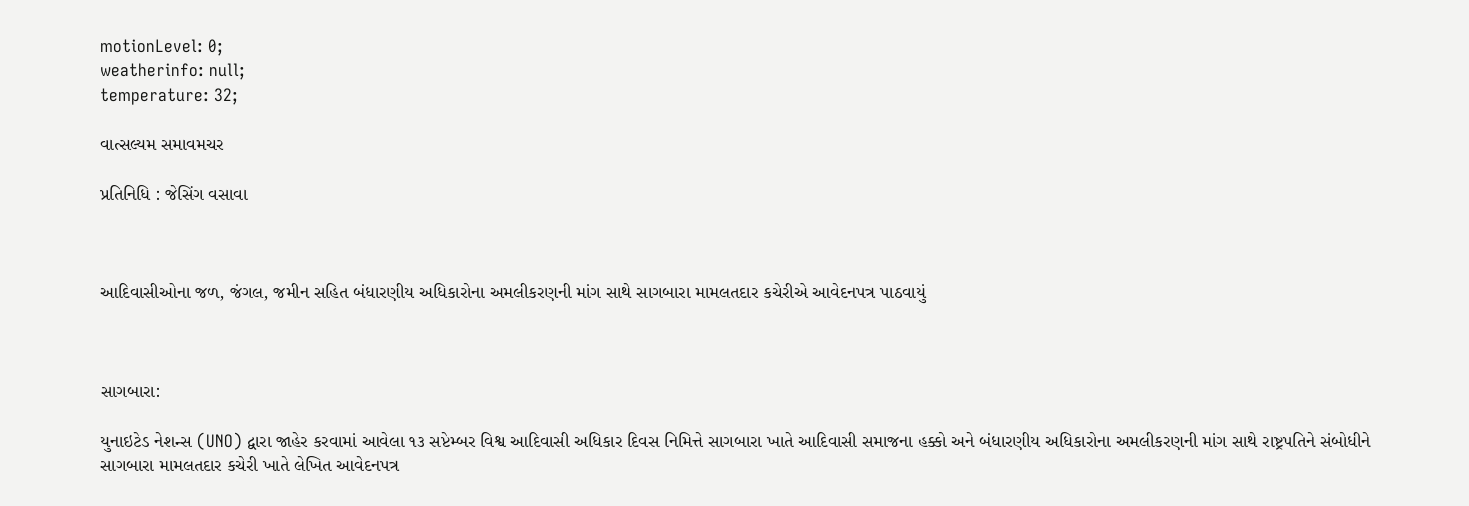motionLevel: 0;
weatherinfo: null;
temperature: 32;

વાત્સલ્યમ સમાવમચર

પ્રતિનિધિ : જેસિંગ વસાવા



આદિવાસીઓના જળ, જંગલ, જમીન સહિત બંધારણીય અધિકારોના અમલીકરણની માંગ સાથે સાગબારા મામલતદાર કચેરીએ આવેદનપત્ર પાઠવાયું



સાગબારા:

યુનાઇટેડ નેશન્સ (UNO) દ્વારા જાહેર કરવામાં આવેલા ૧૩ સપ્ટેમ્બર વિશ્વ આદિવાસી અધિકાર દિવસ નિમિત્તે સાગબારા ખાતે આદિવાસી સમાજના હક્કો અને બંધારણીય અધિકારોના અમલીકરણની માંગ સાથે રાષ્ટ્રપતિને સંબોધીને સાગબારા મામલતદાર કચેરી ખાતે લેખિત આવેદનપત્ર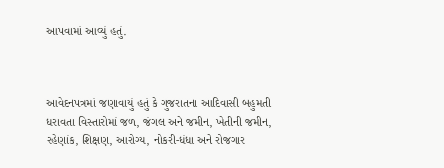આપવામાં આવ્યું હતું.



આવેદનપત્રમાં જણાવાયું હતું કે ગુજરાતના આદિવાસી બહુમતી ધરાવતા વિસ્તારોમાં જળ, જંગલ અને જમીન, ખેતીની જમીન, રહેણાંક, શિક્ષણ, આરોગ્ય, નોકરી-ધંધા અને રોજગાર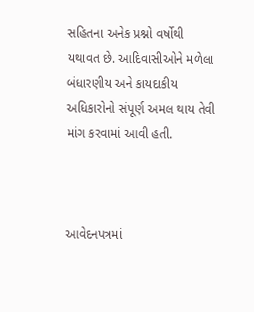સહિતના અનેક પ્રશ્નો વર્ષોથી યથાવત છે. આદિવાસીઓને મળેલા બંધારણીય અને કાયદાકીય અધિકારોનો સંપૂર્ણ અમલ થાય તેવી માંગ કરવામાં આવી હતી.



આવેદનપત્રમાં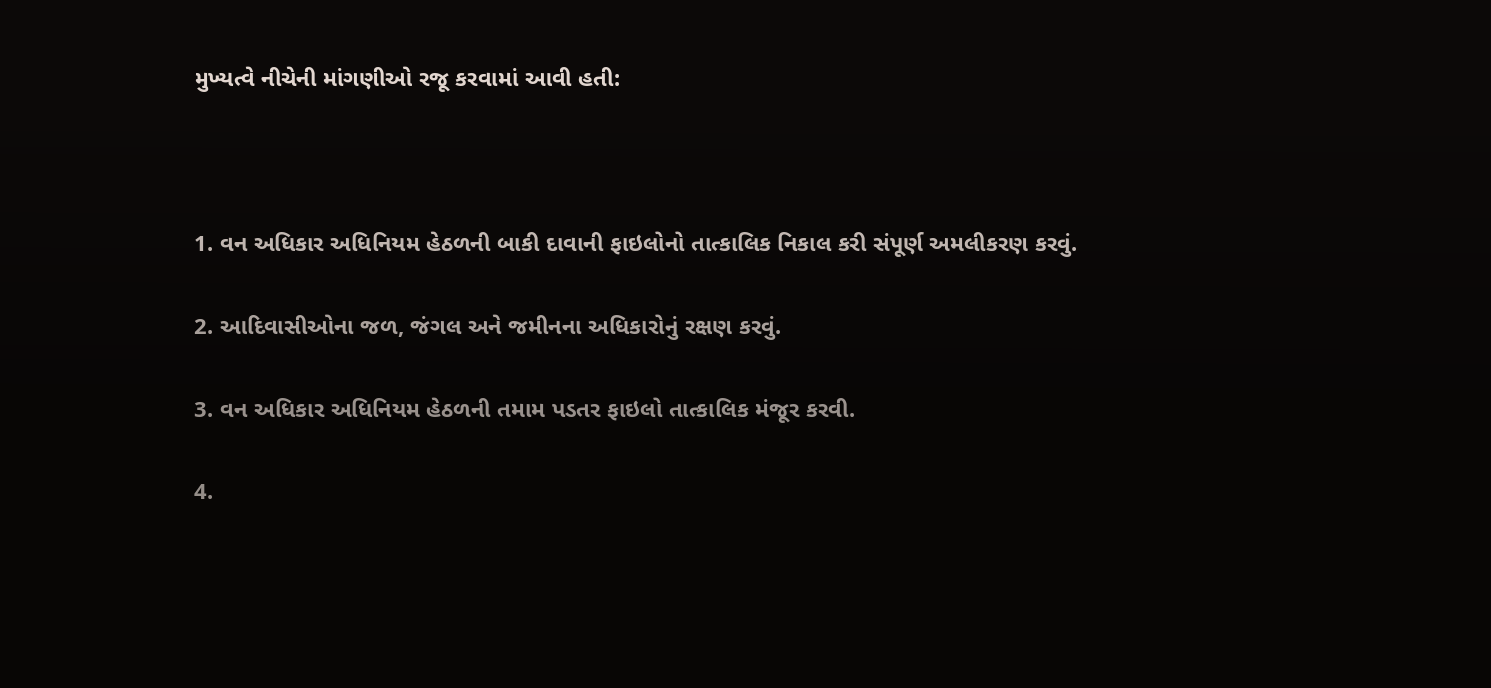મુખ્યત્વે નીચેની માંગણીઓ રજૂ કરવામાં આવી હતી:



1. વન અધિકાર અધિનિયમ હેઠળની બાકી દાવાની ફાઇલોનો તાત્કાલિક નિકાલ કરી સંપૂર્ણ અમલીકરણ કરવું.

2. આદિવાસીઓના જળ, જંગલ અને જમીનના અધિકારોનું રક્ષણ કરવું.

3. વન અધિકાર અધિનિયમ હેઠળની તમામ પડતર ફાઇલો તાત્કાલિક મંજૂર કરવી.

4.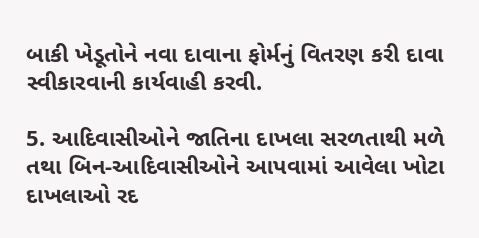બાકી ખેડૂતોને નવા દાવાના ફોર્મનું વિતરણ કરી દાવા સ્વીકારવાની કાર્યવાહી કરવી.

5. આદિવાસીઓને જાતિના દાખલા સરળતાથી મળે તથા બિન-આદિવાસીઓને આપવામાં આવેલા ખોટા દાખલાઓ રદ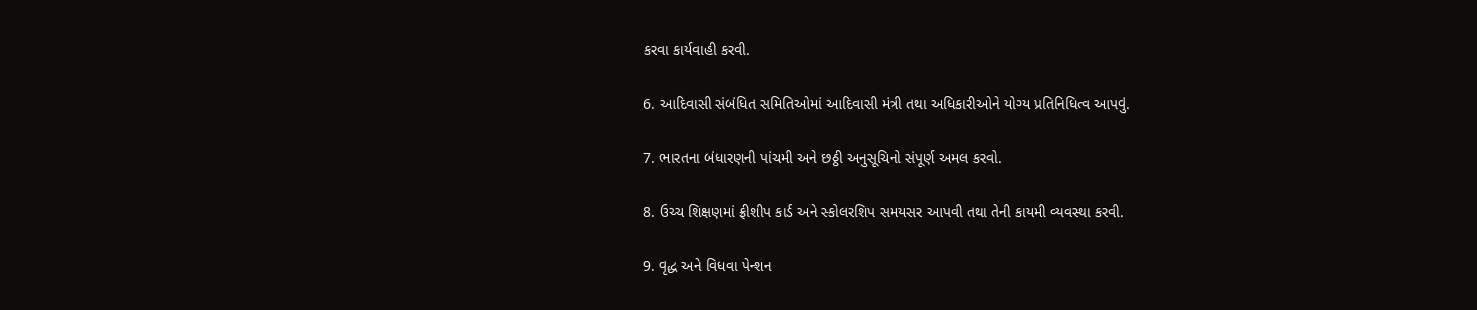કરવા કાર્યવાહી કરવી.

6. આદિવાસી સંબંધિત સમિતિઓમાં આદિવાસી મંત્રી તથા અધિકારીઓને યોગ્ય પ્રતિનિધિત્વ આપવું.

7. ભારતના બંધારણની પાંચમી અને છઠ્ઠી અનુસૂચિનો સંપૂર્ણ અમલ કરવો.

8. ઉચ્ચ શિક્ષણમાં ફ્રીશીપ કાર્ડ અને સ્કોલરશિપ સમયસર આપવી તથા તેની કાયમી વ્યવસ્થા કરવી.

9. વૃદ્ધ અને વિધવા પેન્શન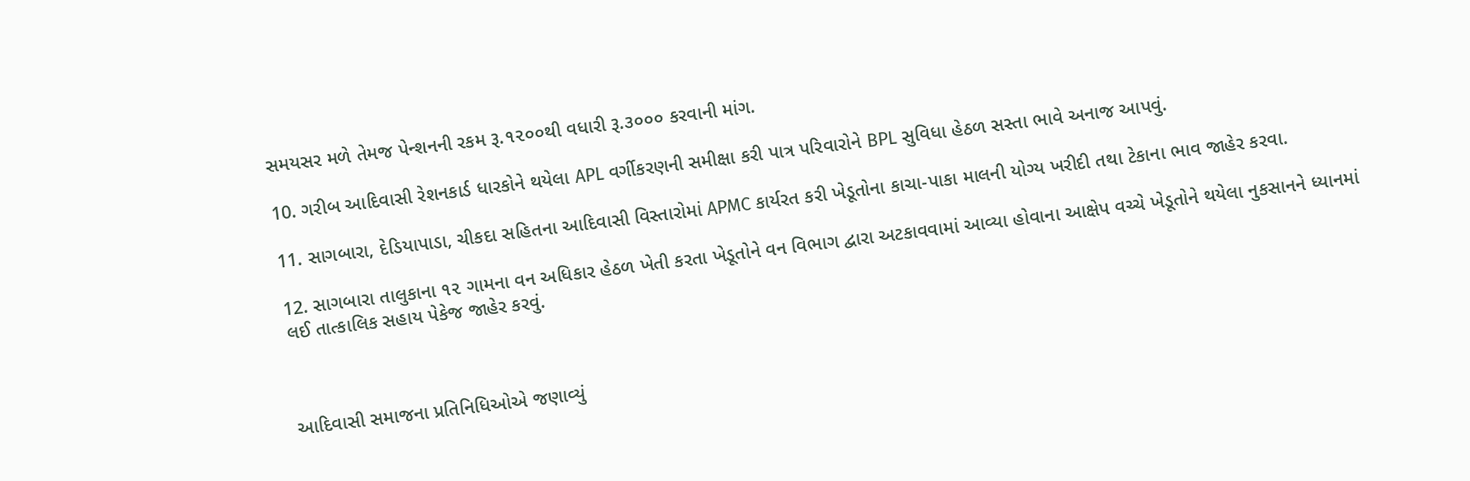સમયસર મળે તેમજ પેન્શનની રકમ રૂ.૧૨૦૦થી વધારી રૂ.૩૦૦૦ કરવાની માંગ.

10. ગરીબ આદિવાસી રેશનકાર્ડ ધારકોને થયેલા APL વર્ગીકરણની સમીક્ષા કરી પાત્ર પરિવારોને BPL સુવિધા હેઠળ સસ્તા ભાવે અનાજ આપવું.

11. સાગબારા, દેડિયાપાડા, ચીકદા સહિતના આદિવાસી વિસ્તારોમાં APMC કાર્યરત કરી ખેડૂતોના કાચા-પાકા માલની યોગ્ય ખરીદી તથા ટેકાના ભાવ જાહેર કરવા.

12. સાગબારા તાલુકાના ૧૨ ગામના વન અધિકાર હેઠળ ખેતી કરતા ખેડૂતોને વન વિભાગ દ્વારા અટકાવવામાં આવ્યા હોવાના આક્ષેપ વચ્ચે ખેડૂતોને થયેલા નુકસાનને ધ્યાનમાં લઈ તાત્કાલિક સહાય પેકેજ જાહેર કરવું.



આદિવાસી સમાજના પ્રતિનિધિઓએ જણાવ્યું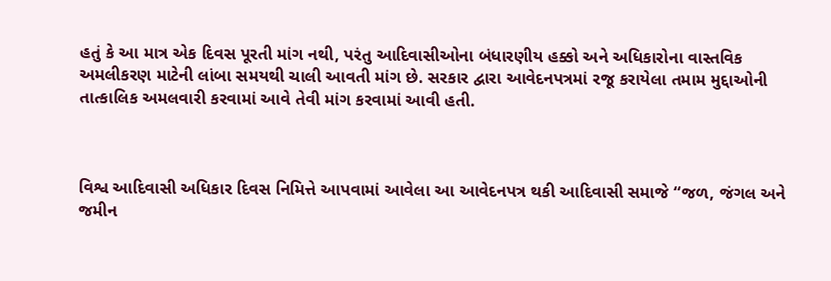હતું કે આ માત્ર એક દિવસ પૂરતી માંગ નથી, પરંતુ આદિવાસીઓના બંધારણીય હક્કો અને અધિકારોના વાસ્તવિક અમલીકરણ માટેની લાંબા સમયથી ચાલી આવતી માંગ છે. સરકાર દ્વારા આવેદનપત્રમાં રજૂ કરાયેલા તમામ મુદ્દાઓની તાત્કાલિક અમલવારી કરવામાં આવે તેવી માંગ કરવામાં આવી હતી.



વિશ્વ આદિવાસી અધિકાર દિવસ નિમિત્તે આપવામાં આવેલા આ આવેદનપત્ર થકી આદિવાસી સમાજે “જળ, જંગલ અને જમીન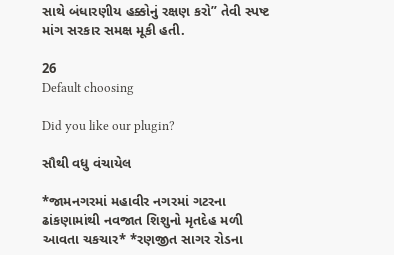સાથે બંધારણીય હક્કોનું રક્ષણ કરો” તેવી સ્પષ્ટ માંગ સરકાર સમક્ષ મૂકી હતી.

26
Default choosing

Did you like our plugin?

સૌથી વધુ વંચાયેલ

*જામનગરમાં મહાવીર નગરમાં ગટરના ઢાંકણામાંથી નવજાત શિશુનો મૃતદેહ મળી આવતા ચકચાર* *રણજીત સાગર રોડના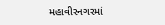મહાવીરનગરમાં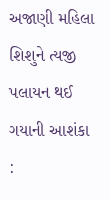અજાણી મહિલા શિશુને ત્યજી પલાયન થઈ ગયાની આશંકા :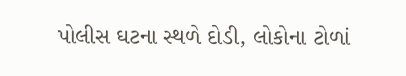પોલીસ ઘટના સ્થળે દોડી, લોકોના ટોળાં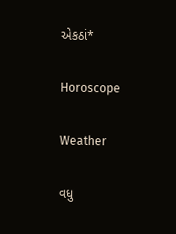એકઠાં*

Horoscope

Weather

વધુ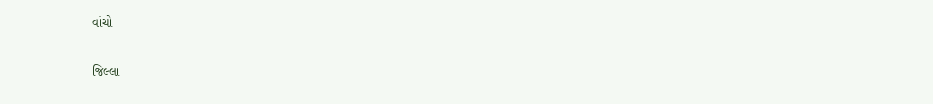વાંચો

જિલ્લા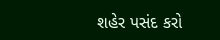શહેર પસંદ કરો